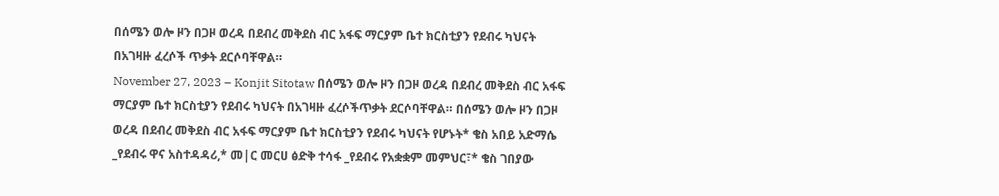በሰሜን ወሎ ዞን በጋዞ ወረዳ በደብረ መቅደስ ብር አፋፍ ማርያም ቤተ ክርስቲያን የደብሩ ካህናት በአገዛዙ ፈረሶች ጥቃት ደርሶባቸዋል።
November 27, 2023 – Konjit Sitotaw በሰሜን ወሎ ዞን በጋዞ ወረዳ በደብረ መቅደስ ብር አፋፍ ማርያም ቤተ ክርስቲያን የደብሩ ካህናት በአገዛዙ ፈረሶችጥቃት ደርሶባቸዋል። በሰሜን ወሎ ዞን በጋዞ ወረዳ በደብረ መቅደስ ብር አፋፍ ማርያም ቤተ ክርስቲያን የደብሩ ካህናት የሆኑት* ቄስ አበይ አድማሴ _የደብሩ ዋና አስተዳዳሪ,* መ|ር መርሀ ፅድቅ ተሳፋ _የደብሩ የአቋቋም መምህር፣* ቄስ ገበያው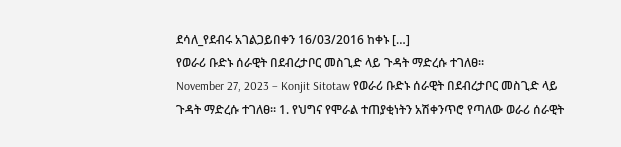ደሳለ_የደብሩ አገልጋይበቀን 16/03/2016 ከቀኑ […]
የወራሪ ቡድኑ ሰራዊት በደብረታቦር መስጊድ ላይ ጉዳት ማድረሱ ተገለፀ።
November 27, 2023 – Konjit Sitotaw የወራሪ ቡድኑ ሰራዊት በደብረታቦር መስጊድ ላይ ጉዳት ማድረሱ ተገለፀ። 1. የህግና የሞራል ተጠያቂነትን አሽቀንጥሮ የጣለው ወራሪ ሰራዊት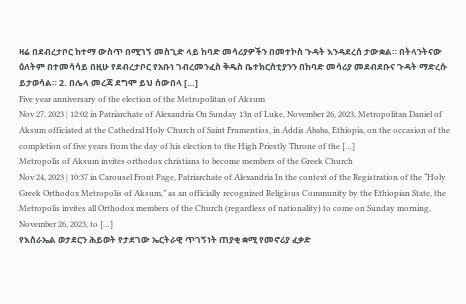ዛሬ በደብረታቦር ከተማ ውስጥ በሚገኝ መስጊድ ላይ ከባድ መሳሪያዎችን በመተኮስ ጉዳት እንዳደረሰ ታውቋል። በትላንትናው ዕለትም በተመሳሳይ በዚሁ የደብረታቦር የአቡነ ገብረመንፈስ ቅዱስ ቤተክርስቲያንን በከባድ መሳሪያ መደብደቡና ጉዳት ማድረሱ ይታወሳል። 2. በሌላ መረጃ ደግሞ ይህ ሰውበላ […]
Five year anniversary of the election of the Metropolitan of Aksum
Nov 27, 2023 | 12:02 in Patriarchate of Alexandria On Sunday 13n of Luke, November 26, 2023, Metropolitan Daniel of Aksum officiated at the Cathedral Holy Church of Saint Frumentios, in Addis Ababa, Ethiopia, on the occasion of the completion of five years from the day of his election to the High Priestly Throne of the […]
Metropolis of Aksum invites orthodox christians to become members of the Greek Church
Nov 24, 2023 | 10:37 in Carousel Front Page, Patriarchate of Alexandria In the context of the Registration of the “Holy Greek Orthodox Metropolis of Aksum,” as an officially recognized Religious Community by the Ethiopian State, the Metropolis invites all Orthodox members of the Church (regardless of nationality) to come on Sunday morning, November 26, 2023, to […]
የእስራኤል ወታደርን ሕይወት የታደገው ኤርትራዊ ጥገኝነት ጠያቂ ቋሚ የመኖሪያ ፈቃድ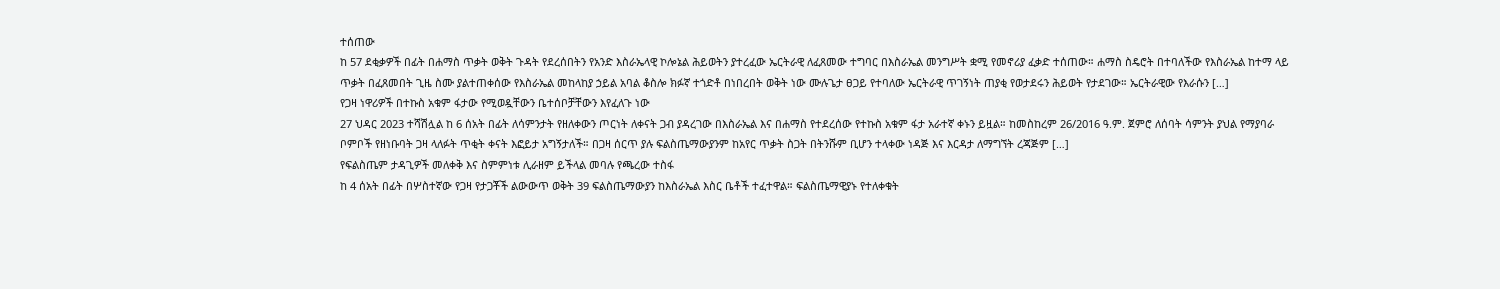ተሰጠው
ከ 57 ደቂቃዎች በፊት በሐማስ ጥቃት ወቅት ጉዳት የደረሰበትን የአንድ እስራኤላዊ ኮሎኔል ሕይወትን ያተረፈው ኤርትራዊ ለፈጸመው ተግባር በእስራኤል መንግሥት ቋሚ የመኖሪያ ፈቃድ ተሰጠው። ሐማስ ስዴሮት በተባለችው የእስራኤል ከተማ ላይ ጥቃት በፈጸመበት ጊዜ ስሙ ያልተጠቀሰው የእስራኤል መከላከያ ኃይል አባል ቆስሎ ክፉኛ ተጎድቶ በነበረበት ወቅት ነው ሙሉጌታ ፀጋይ የተባለው ኤርትራዊ ጥገኝነት ጠያቂ የወታደሩን ሕይወት የታደገው። ኤርትራዊው የእራሱን […]
የጋዛ ነዋሪዎች በተኩስ አቁም ፋታው የሚወዷቸውን ቤተሰቦቻቸውን እየፈለጉ ነው
27 ህዳር 2023 ተሻሽሏል ከ 6 ሰአት በፊት ለሳምንታት የዘለቀውን ጦርነት ለቀናት ጋብ ያዳረገው በእስራኤል እና በሐማስ የተደረሰው የተኩስ አቁም ፋታ አራተኛ ቀኑን ይዟል። ከመስከረም 26/2016 ዓ.ም. ጀምሮ ለሰባት ሳምንት ያህል የማያባራ ቦምቦች የዘነቡባት ጋዛ ላለፉት ጥቂት ቀናት እፎይታ አግኝታለች። በጋዛ ሰርጥ ያሉ ፍልስጤማውያንም ከአየር ጥቃት ስጋት በትንሹም ቢሆን ተላቀው ነዳጅ እና እርዳታ ለማግኘት ረጃጅም […]
የፍልስጤም ታዳጊዎች መለቀቅ እና ስምምነቱ ሊራዘም ይችላል መባሉ የጫረው ተስፋ
ከ 4 ሰአት በፊት በሦስተኛው የጋዛ የታጋቾች ልውውጥ ወቅት 39 ፍልስጤማውያን ከእስራኤል እስር ቤቶች ተፈተዋል። ፍልስጤማዊያኑ የተለቀቁት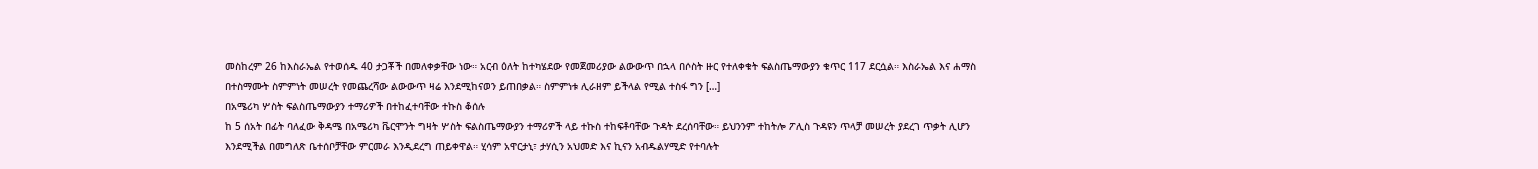መስከረም 26 ከእስራኤል የተወሰዱ 40 ታጋቾች በመለቀቃቸው ነው። አርብ ዕለት ከተካሄደው የመጀመሪያው ልውውጥ በኋላ በሶስት ዙር የተለቀቁት ፍልስጤማውያን ቁጥር 117 ደርሷል። እስራኤል እና ሐማስ በተስማሙት ስምምነት መሠረት የመጨረሻው ልውውጥ ዛሬ እንደሚከናወን ይጠበቃል። ስምምነቱ ሊራዘም ይችላል የሚል ተስፋ ግን […]
በአሜሪካ ሦስት ፍልስጤማውያን ተማሪዎች በተከፈተባቸው ተኩስ ቆሰሉ
ከ 5 ሰአት በፊት ባለፈው ቅዳሜ በአሜሪካ ቬርሞንት ግዛት ሦስት ፍልስጤማውያን ተማሪዎች ላይ ተኩስ ተከፍቶባቸው ጉዳት ደረሰባቸው። ይህንንም ተከትሎ ፖሊስ ጉዳዩን ጥላቻ መሠረት ያደረገ ጥቃት ሊሆን እንደሚችል በመግለጽ ቤተሰቦቻቸው ምርመራ እንዲደረግ ጠይቀዋል። ሂሳም አዋርታኒ፣ ታሃሲን አህመድ እና ኪናን አብዱልሃሚድ የተባሉት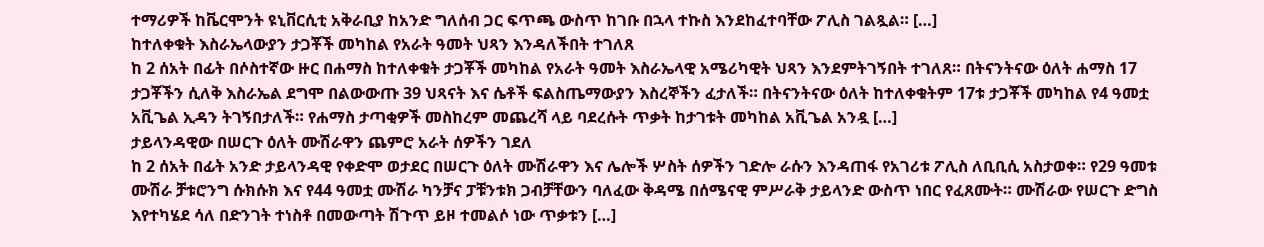ተማሪዎች ከቬርሞንት ዩኒቨርሲቲ አቅራቢያ ከአንድ ግለሰብ ጋር ፍጥጫ ውስጥ ከገቡ በኋላ ተኩስ እንደከፈተባቸው ፖሊስ ገልጿል። […]
ከተለቀቁት እስራኤላውያን ታጋቾች መካከል የአራት ዓመት ህጻን እንዳለችበት ተገለጸ
ከ 2 ሰአት በፊት በሶስተኛው ዙር በሐማስ ከተለቀቁት ታጋቾች መካከል የአራት ዓመት እስራኤላዊ አሜሪካዊት ህጻን እንደምትገኝበት ተገለጸ። በትናንትናው ዕለት ሐማስ 17 ታጋቾችን ሲለቅ እስራኤል ደግሞ በልውውጡ 39 ህጻናት እና ሴቶች ፍልስጤማውያን እስረኞችን ፈታለች። በትናንትናው ዕለት ከተለቀቁትም 17ቱ ታጋቾች መካከል የ4 ዓመቷ አቪጌል ኢዳን ትገኝበታለች። የሐማስ ታጣቂዎች መስከረም መጨረሻ ላይ ባደረሱት ጥቃት ከታገቱት መካከል አቪጌል አንዷ […]
ታይላንዳዊው በሠርጉ ዕለት ሙሽራዋን ጨምሮ አራት ሰዎችን ገደለ
ከ 2 ሰአት በፊት አንድ ታይላንዳዊ የቀድሞ ወታደር በሠርጉ ዕለት ሙሽራዋን እና ሌሎች ሦስት ሰዎችን ገድሎ ራሱን እንዳጠፋ የአገሪቱ ፖሊስ ለቢቢሲ አስታወቀ። የ29 ዓመቱ ሙሽራ ቻቱሮንግ ሱክሱክ እና የ44 ዓመቷ ሙሽራ ካንቻና ፓቹንቱክ ጋብቻቸውን ባለፈው ቅዳሜ በሰሜናዊ ምሥራቅ ታይላንድ ውስጥ ነበር የፈጸሙት። ሙሽራው የሠርጉ ድግስ እየተካሄደ ሳለ በድንገት ተነስቶ በመውጣት ሽጉጥ ይዞ ተመልሶ ነው ጥቃቱን […]